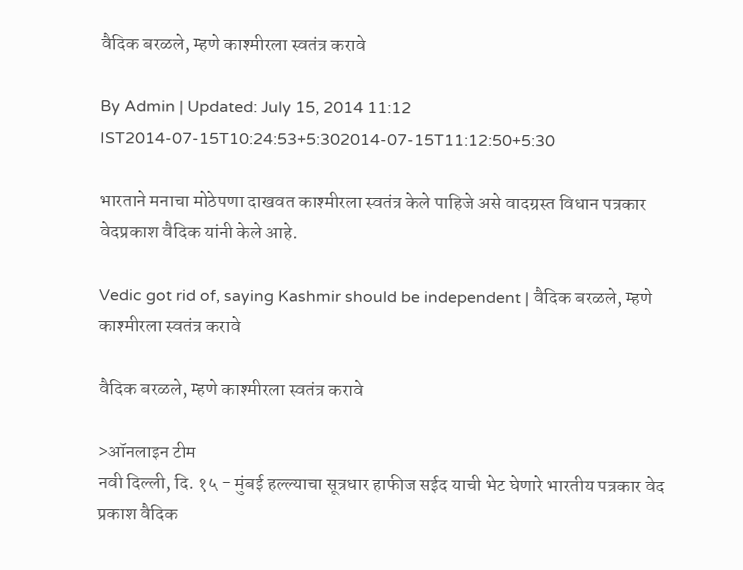वैदिक बरळले, म्हणे काश्मीरला स्वतंत्र करावे

By Admin | Updated: July 15, 2014 11:12 IST2014-07-15T10:24:53+5:302014-07-15T11:12:50+5:30

भारताने मनाचा मोठेपणा दाखवत काश्मीरला स्वतंत्र केले पाहिजे असे वादग्रस्त विधान पत्रकार वेदप्रकाश वैदिक यांनी केले आहे.

Vedic got rid of, saying Kashmir should be independent | वैदिक बरळले, म्हणे काश्मीरला स्वतंत्र करावे

वैदिक बरळले, म्हणे काश्मीरला स्वतंत्र करावे

>ऑनलाइन टीम
नवी दिल्ली, दि. १५ - मुंबई हल्ल्याचा सूत्रधार हाफीज सईद याची भेट घेणारे भारतीय पत्रकार वेद प्रकाश वैदिक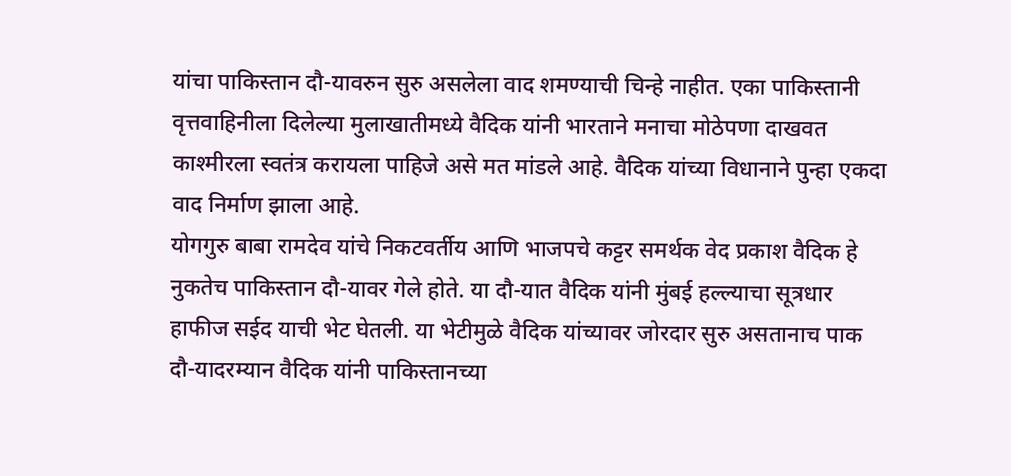यांचा पाकिस्तान दौ-यावरुन सुरु असलेला वाद शमण्याची चिन्हे नाहीत. एका पाकिस्तानी वृत्तवाहिनीला दिलेल्या मुलाखातीमध्ये वैदिक यांनी भारताने मनाचा मोठेपणा दाखवत काश्मीरला स्वतंत्र करायला पाहिजे असे मत मांडले आहे. वैदिक यांच्या विधानाने पुन्हा एकदा वाद निर्माण झाला आहे.
योगगुरु बाबा रामदेव यांचे निकटवर्तीय आणि भाजपचे कट्टर समर्थक वेद प्रकाश वैदिक हे नुकतेच पाकिस्तान दौ-यावर गेले होते. या दौ-यात वैदिक यांनी मुंबई हल्ल्याचा सूत्रधार हाफीज सईद याची भेट घेतली. या भेटीमुळे वैदिक यांच्यावर जोरदार सुरु असतानाच पाक दौ-यादरम्यान वैदिक यांनी पाकिस्तानच्या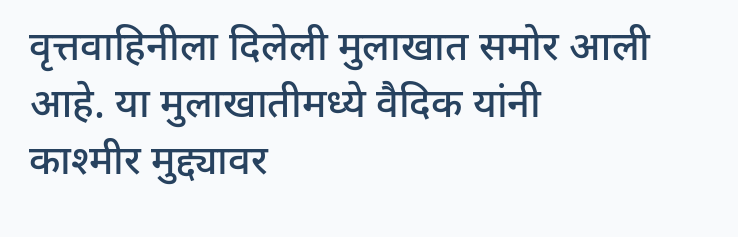वृत्तवाहिनीला दिलेली मुलाखात समोर आली आहे. या मुलाखातीमध्ये वैदिक यांनी काश्मीर मुद्द्यावर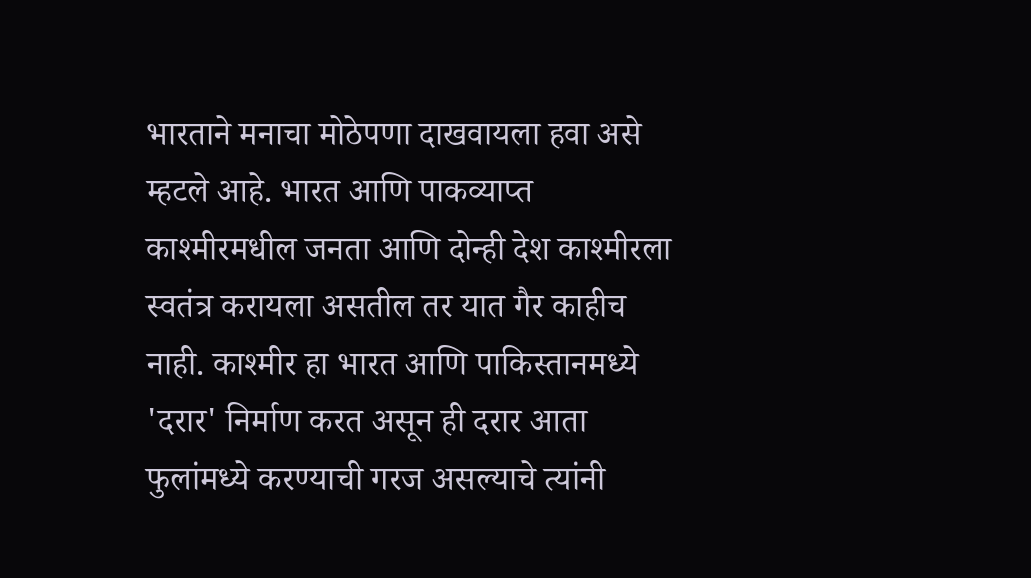भारताने मनाचा मोठेपणा दाखवायला हवा असे म्हटले आहे. भारत आणि पाकव्याप्त काश्मीरमधील जनता आणि दोन्ही देश काश्मीरला स्वतंत्र करायला असतील तर यात गैर काहीच नाही. काश्मीर हा भारत आणि पाकिस्तानमध्ये 'दरार' निर्माण करत असून ही दरार आता फुलांमध्ये करण्याची गरज असल्याचे त्यांनी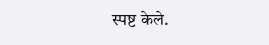स्पष्ट केले.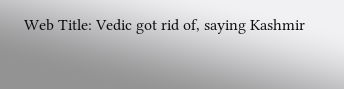Web Title: Vedic got rid of, saying Kashmir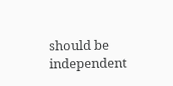should be independent